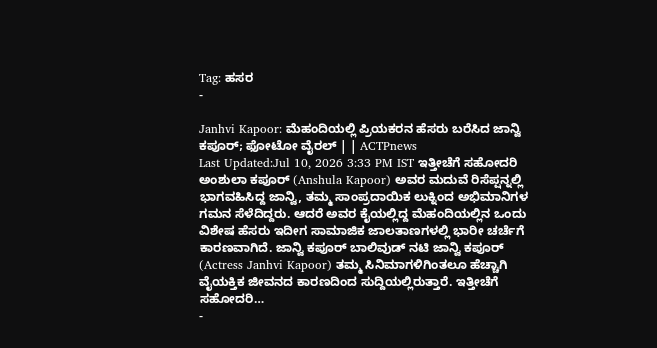Tag: ಹಸರ
-

Janhvi Kapoor: ಮೆಹಂದಿಯಲ್ಲಿ ಪ್ರಿಯಕರನ ಹೆಸರು ಬರೆಸಿದ ಜಾನ್ವಿ ಕಪೂರ್; ಫೋಟೋ ವೈರಲ್ | | ACTPnews
Last Updated:Jul 10, 2026 3:33 PM IST ಇತ್ತೀಚೆಗೆ ಸಹೋದರಿ ಅಂಶುಲಾ ಕಪೂರ್ (Anshula Kapoor) ಅವರ ಮದುವೆ ರಿಸೆಪ್ಷನ್ನಲ್ಲಿ ಭಾಗವಹಿಸಿದ್ದ ಜಾನ್ವಿ, ತಮ್ಮ ಸಾಂಪ್ರದಾಯಿಕ ಲುಕ್ನಿಂದ ಅಭಿಮಾನಿಗಳ ಗಮನ ಸೆಳೆದಿದ್ದರು. ಆದರೆ ಅವರ ಕೈಯಲ್ಲಿದ್ದ ಮೆಹಂದಿಯಲ್ಲಿನ ಒಂದು ವಿಶೇಷ ಹೆಸರು ಇದೀಗ ಸಾಮಾಜಿಕ ಜಾಲತಾಣಗಳಲ್ಲಿ ಭಾರೀ ಚರ್ಚೆಗೆ ಕಾರಣವಾಗಿದೆ. ಜಾನ್ವಿ ಕಪೂರ್ ಬಾಲಿವುಡ್ ನಟಿ ಜಾನ್ವಿ ಕಪೂರ್ (Actress Janhvi Kapoor) ತಮ್ಮ ಸಿನಿಮಾಗಳಿಗಿಂತಲೂ ಹೆಚ್ಚಾಗಿ ವೈಯಕ್ತಿಕ ಜೀವನದ ಕಾರಣದಿಂದ ಸುದ್ದಿಯಲ್ಲಿರುತ್ತಾರೆ. ಇತ್ತೀಚೆಗೆ ಸಹೋದರಿ…
-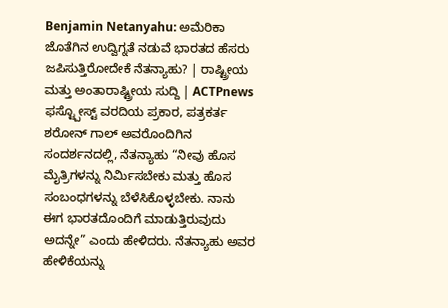Benjamin Netanyahu: ಅಮೆರಿಕಾ ಜೊತೆಗಿನ ಉದ್ವಿಗ್ನತೆ ನಡುವೆ ಭಾರತದ ಹೆಸರು ಜಪಿಸುತ್ತಿರೋದೇಕೆ ನೆತನ್ಯಾಹು? | ರಾಷ್ಟ್ರೀಯ ಮತ್ತು ಅಂತಾರಾಷ್ಟ್ರೀಯ ಸುದ್ದಿ | ACTPnews
ಫಸ್ಟ್ಪೋಸ್ಟ್ ವರದಿಯ ಪ್ರಕಾರ, ಪತ್ರಕರ್ತ ಶರೋನ್ ಗಾಲ್ ಅವರೊಂದಿಗಿನ ಸಂದರ್ಶನದಲ್ಲಿ, ನೆತನ್ಯಾಹು “ನೀವು ಹೊಸ ಮೈತ್ರಿಗಳನ್ನು ನಿರ್ಮಿಸಬೇಕು ಮತ್ತು ಹೊಸ ಸಂಬಂಧಗಳನ್ನು ಬೆಳೆಸಿಕೊಳ್ಳಬೇಕು. ನಾನು ಈಗ ಭಾರತದೊಂದಿಗೆ ಮಾಡುತ್ತಿರುವುದು ಅದನ್ನೇ” ಎಂದು ಹೇಳಿದರು. ನೆತನ್ಯಾಹು ಅವರ ಹೇಳಿಕೆಯನ್ನು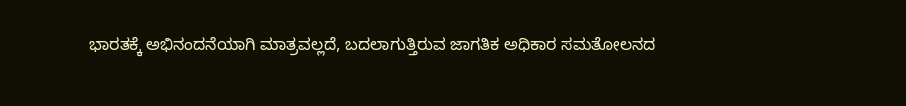ಭಾರತಕ್ಕೆ ಅಭಿನಂದನೆಯಾಗಿ ಮಾತ್ರವಲ್ಲದೆ, ಬದಲಾಗುತ್ತಿರುವ ಜಾಗತಿಕ ಅಧಿಕಾರ ಸಮತೋಲನದ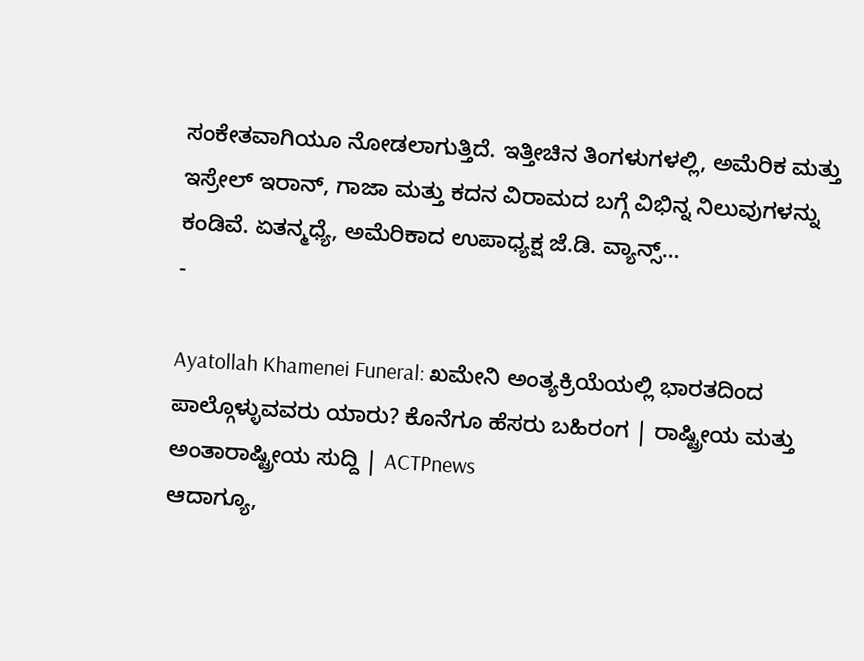ಸಂಕೇತವಾಗಿಯೂ ನೋಡಲಾಗುತ್ತಿದೆ. ಇತ್ತೀಚಿನ ತಿಂಗಳುಗಳಲ್ಲಿ, ಅಮೆರಿಕ ಮತ್ತು ಇಸ್ರೇಲ್ ಇರಾನ್, ಗಾಜಾ ಮತ್ತು ಕದನ ವಿರಾಮದ ಬಗ್ಗೆ ವಿಭಿನ್ನ ನಿಲುವುಗಳನ್ನು ಕಂಡಿವೆ. ಏತನ್ಮಧ್ಯೆ, ಅಮೆರಿಕಾದ ಉಪಾಧ್ಯಕ್ಷ ಜೆ.ಡಿ. ವ್ಯಾನ್ಸ್…
-

Ayatollah Khamenei Funeral: ಖಮೇನಿ ಅಂತ್ಯಕ್ರಿಯೆಯಲ್ಲಿ ಭಾರತದಿಂದ ಪಾಲ್ಗೊಳ್ಳುವವರು ಯಾರು? ಕೊನೆಗೂ ಹೆಸರು ಬಹಿರಂಗ | ರಾಷ್ಟ್ರೀಯ ಮತ್ತು ಅಂತಾರಾಷ್ಟ್ರೀಯ ಸುದ್ದಿ | ACTPnews
ಆದಾಗ್ಯೂ,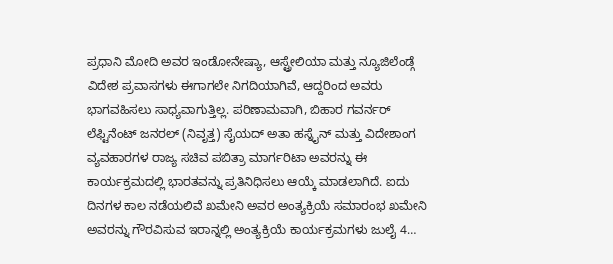ಪ್ರಧಾನಿ ಮೋದಿ ಅವರ ಇಂಡೋನೇಷ್ಯಾ, ಆಸ್ಟ್ರೇಲಿಯಾ ಮತ್ತು ನ್ಯೂಜಿಲೆಂಡ್ಗೆ ವಿದೇಶ ಪ್ರವಾಸಗಳು ಈಗಾಗಲೇ ನಿಗದಿಯಾಗಿವೆ, ಆದ್ದರಿಂದ ಅವರು ಭಾಗವಹಿಸಲು ಸಾಧ್ಯವಾಗುತ್ತಿಲ್ಲ. ಪರಿಣಾಮವಾಗಿ, ಬಿಹಾರ ಗವರ್ನರ್ ಲೆಫ್ಟಿನೆಂಟ್ ಜನರಲ್ (ನಿವೃತ್ತ) ಸೈಯದ್ ಅತಾ ಹಸ್ನೈನ್ ಮತ್ತು ವಿದೇಶಾಂಗ ವ್ಯವಹಾರಗಳ ರಾಜ್ಯ ಸಚಿವ ಪಬಿತ್ರಾ ಮಾರ್ಗರಿಟಾ ಅವರನ್ನು ಈ ಕಾರ್ಯಕ್ರಮದಲ್ಲಿ ಭಾರತವನ್ನು ಪ್ರತಿನಿಧಿಸಲು ಆಯ್ಕೆ ಮಾಡಲಾಗಿದೆ. ಐದು ದಿನಗಳ ಕಾಲ ನಡೆಯಲಿವೆ ಖಮೇನಿ ಅವರ ಅಂತ್ಯಕ್ರಿಯೆ ಸಮಾರಂಭ ಖಮೇನಿ ಅವರನ್ನು ಗೌರವಿಸುವ ಇರಾನ್ನಲ್ಲಿ ಅಂತ್ಯಕ್ರಿಯೆ ಕಾರ್ಯಕ್ರಮಗಳು ಜುಲೈ 4…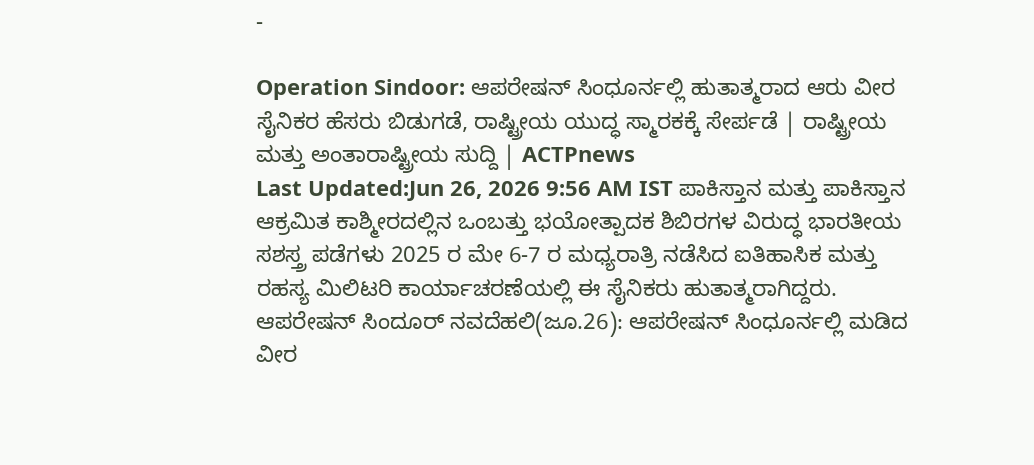-

Operation Sindoor: ಆಪರೇಷನ್ ಸಿಂಧೂರ್ನಲ್ಲಿ ಹುತಾತ್ಮರಾದ ಆರು ವೀರ ಸೈನಿಕರ ಹೆಸರು ಬಿಡುಗಡೆ, ರಾಷ್ಟ್ರೀಯ ಯುದ್ಧ ಸ್ಮಾರಕಕ್ಕೆ ಸೇರ್ಪಡೆ | ರಾಷ್ಟ್ರೀಯ ಮತ್ತು ಅಂತಾರಾಷ್ಟ್ರೀಯ ಸುದ್ದಿ | ACTPnews
Last Updated:Jun 26, 2026 9:56 AM IST ಪಾಕಿಸ್ತಾನ ಮತ್ತು ಪಾಕಿಸ್ತಾನ ಆಕ್ರಮಿತ ಕಾಶ್ಮೀರದಲ್ಲಿನ ಒಂಬತ್ತು ಭಯೋತ್ಪಾದಕ ಶಿಬಿರಗಳ ವಿರುದ್ಧ ಭಾರತೀಯ ಸಶಸ್ತ್ರ ಪಡೆಗಳು 2025 ರ ಮೇ 6-7 ರ ಮಧ್ಯರಾತ್ರಿ ನಡೆಸಿದ ಐತಿಹಾಸಿಕ ಮತ್ತು ರಹಸ್ಯ ಮಿಲಿಟರಿ ಕಾರ್ಯಾಚರಣೆಯಲ್ಲಿ ಈ ಸೈನಿಕರು ಹುತಾತ್ಮರಾಗಿದ್ದರು. ಆಪರೇಷನ್ ಸಿಂದೂರ್ ನವದೆಹಲಿ(ಜೂ.26): ಆಪರೇಷನ್ ಸಿಂಧೂರ್ನಲ್ಲಿ ಮಡಿದ ವೀರ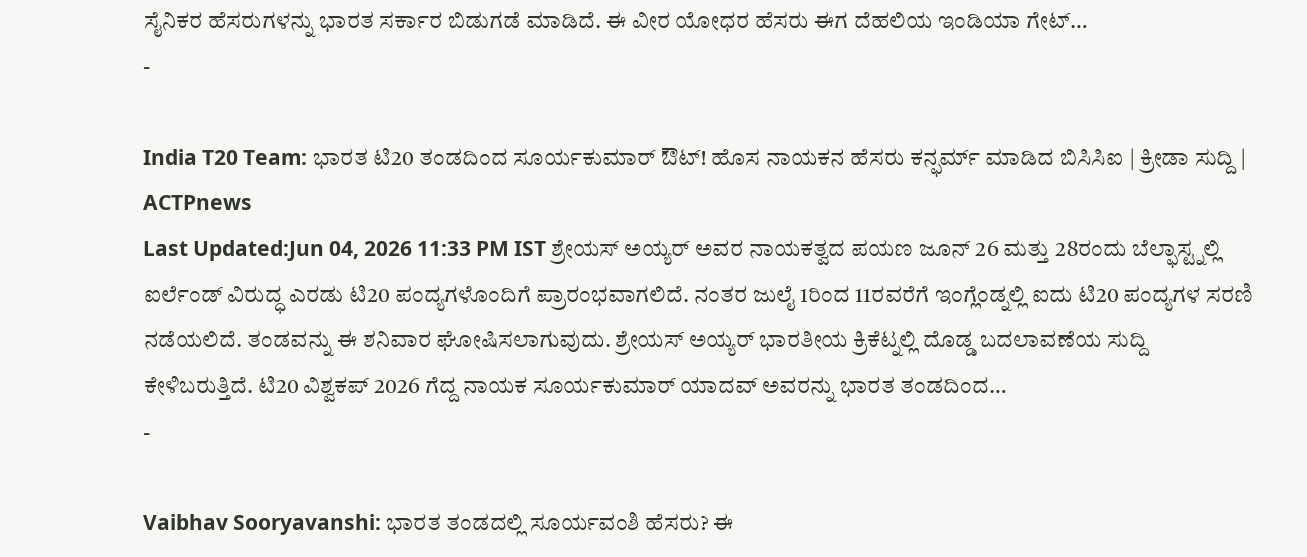ಸೈನಿಕರ ಹೆಸರುಗಳನ್ನು ಭಾರತ ಸರ್ಕಾರ ಬಿಡುಗಡೆ ಮಾಡಿದೆ. ಈ ವೀರ ಯೋಧರ ಹೆಸರು ಈಗ ದೆಹಲಿಯ ಇಂಡಿಯಾ ಗೇಟ್…
-

India T20 Team: ಭಾರತ ಟಿ20 ತಂಡದಿಂದ ಸೂರ್ಯಕುಮಾರ್ ಔಟ್! ಹೊಸ ನಾಯಕನ ಹೆಸರು ಕನ್ಫರ್ಮ್ ಮಾಡಿದ ಬಿಸಿಸಿಐ | ಕ್ರೀಡಾ ಸುದ್ದಿ | ACTPnews
Last Updated:Jun 04, 2026 11:33 PM IST ಶ್ರೇಯಸ್ ಅಯ್ಯರ್ ಅವರ ನಾಯಕತ್ವದ ಪಯಣ ಜೂನ್ 26 ಮತ್ತು 28ರಂದು ಬೆಲ್ಫಾಸ್ಟ್ನಲ್ಲಿ ಐರ್ಲೆಂಡ್ ವಿರುದ್ಧ ಎರಡು ಟಿ20 ಪಂದ್ಯಗಳೊಂದಿಗೆ ಪ್ರಾರಂಭವಾಗಲಿದೆ. ನಂತರ ಜುಲೈ 1ರಿಂದ 11ರವರೆಗೆ ಇಂಗ್ಲೆಂಡ್ನಲ್ಲಿ ಐದು ಟಿ20 ಪಂದ್ಯಗಳ ಸರಣಿ ನಡೆಯಲಿದೆ. ತಂಡವನ್ನು ಈ ಶನಿವಾರ ಘೋಷಿಸಲಾಗುವುದು. ಶ್ರೇಯಸ್ ಅಯ್ಯರ್ ಭಾರತೀಯ ಕ್ರಿಕೆಟ್ನಲ್ಲಿ ದೊಡ್ಡ ಬದಲಾವಣೆಯ ಸುದ್ದಿ ಕೇಳಿಬರುತ್ತಿದೆ. ಟಿ20 ವಿಶ್ವಕಪ್ 2026 ಗೆದ್ದ ನಾಯಕ ಸೂರ್ಯಕುಮಾರ್ ಯಾದವ್ ಅವರನ್ನು ಭಾರತ ತಂಡದಿಂದ…
-

Vaibhav Sooryavanshi: ಭಾರತ ತಂಡದಲ್ಲಿ ಸೂರ್ಯವಂಶಿ ಹೆಸರು? ಈ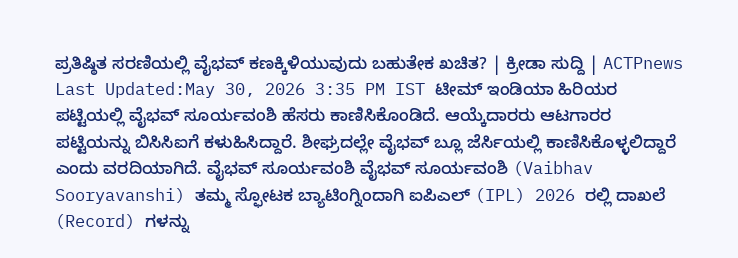ಪ್ರತಿಷ್ಠಿತ ಸರಣಿಯಲ್ಲಿ ವೈಭವ್ ಕಣಕ್ಕಿಳಿಯುವುದು ಬಹುತೇಕ ಖಚಿತ? | ಕ್ರೀಡಾ ಸುದ್ದಿ | ACTPnews
Last Updated:May 30, 2026 3:35 PM IST ಟೀಮ್ ಇಂಡಿಯಾ ಹಿರಿಯರ ಪಟ್ಟಿಯಲ್ಲಿ ವೈಭವ್ ಸೂರ್ಯವಂಶಿ ಹೆಸರು ಕಾಣಿಸಿಕೊಂಡಿದೆ. ಆಯ್ಕೆದಾರರು ಆಟಗಾರರ ಪಟ್ಟಿಯನ್ನು ಬಿಸಿಸಿಐಗೆ ಕಳುಹಿಸಿದ್ದಾರೆ. ಶೀಘ್ರದಲ್ಲೇ ವೈಭವ್ ಬ್ಲೂ ಜೆರ್ಸಿಯಲ್ಲಿ ಕಾಣಿಸಿಕೊಳ್ಳಲಿದ್ದಾರೆ ಎಂದು ವರದಿಯಾಗಿದೆ. ವೈಭವ್ ಸೂರ್ಯವಂಶಿ ವೈಭವ್ ಸೂರ್ಯವಂಶಿ (Vaibhav Sooryavanshi) ತಮ್ಮ ಸ್ಫೋಟಕ ಬ್ಯಾಟಿಂಗ್ನಿಂದಾಗಿ ಐಪಿಎಲ್ (IPL) 2026 ರಲ್ಲಿ ದಾಖಲೆ (Record) ಗಳನ್ನು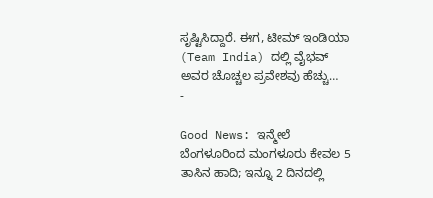ಸೃಷ್ಟಿಸಿದ್ದಾರೆ. ಈಗ, ಟೀಮ್ ಇಂಡಿಯಾ (Team India) ದಲ್ಲಿ ವೈಭವ್ ಅವರ ಚೊಚ್ಚಲ ಪ್ರವೇಶವು ಹೆಚ್ಚು…
-

Good News: ಇನ್ಮೇಲೆ ಬೆಂಗಳೂರಿಂದ ಮಂಗಳೂರು ಕೇವಲ 5 ತಾಸಿನ ಹಾದಿ; ಇನ್ನೂ 2 ದಿನದಲ್ಲಿ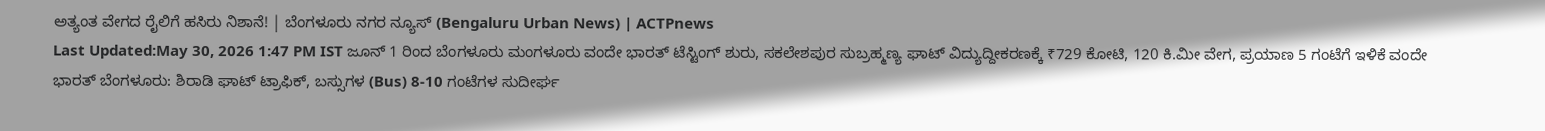ಅತ್ಯಂತ ವೇಗದ ರೈಲಿಗೆ ಹಸಿರು ನಿಶಾನೆ! | ಬೆಂಗಳೂರು ನಗರ ನ್ಯೂಸ್ (Bengaluru Urban News) | ACTPnews
Last Updated:May 30, 2026 1:47 PM IST ಜೂನ್ 1 ರಿಂದ ಬೆಂಗಳೂರು ಮಂಗಳೂರು ವಂದೇ ಭಾರತ್ ಟೆಸ್ಟಿಂಗ್ ಶುರು, ಸಕಲೇಶಪುರ ಸುಬ್ರಹ್ಮಣ್ಯ ಘಾಟ್ ವಿದ್ಯುದ್ದೀಕರಣಕ್ಕೆ ₹729 ಕೋಟಿ, 120 ಕಿ.ಮೀ ವೇಗ, ಪ್ರಯಾಣ 5 ಗಂಟೆಗೆ ಇಳಿಕೆ ವಂದೇ ಭಾರತ್ ಬೆಂಗಳೂರು: ಶಿರಾಡಿ ಘಾಟ್ ಟ್ರಾಫಿಕ್, ಬಸ್ಸುಗಳ (Bus) 8-10 ಗಂಟೆಗಳ ಸುದೀರ್ಘ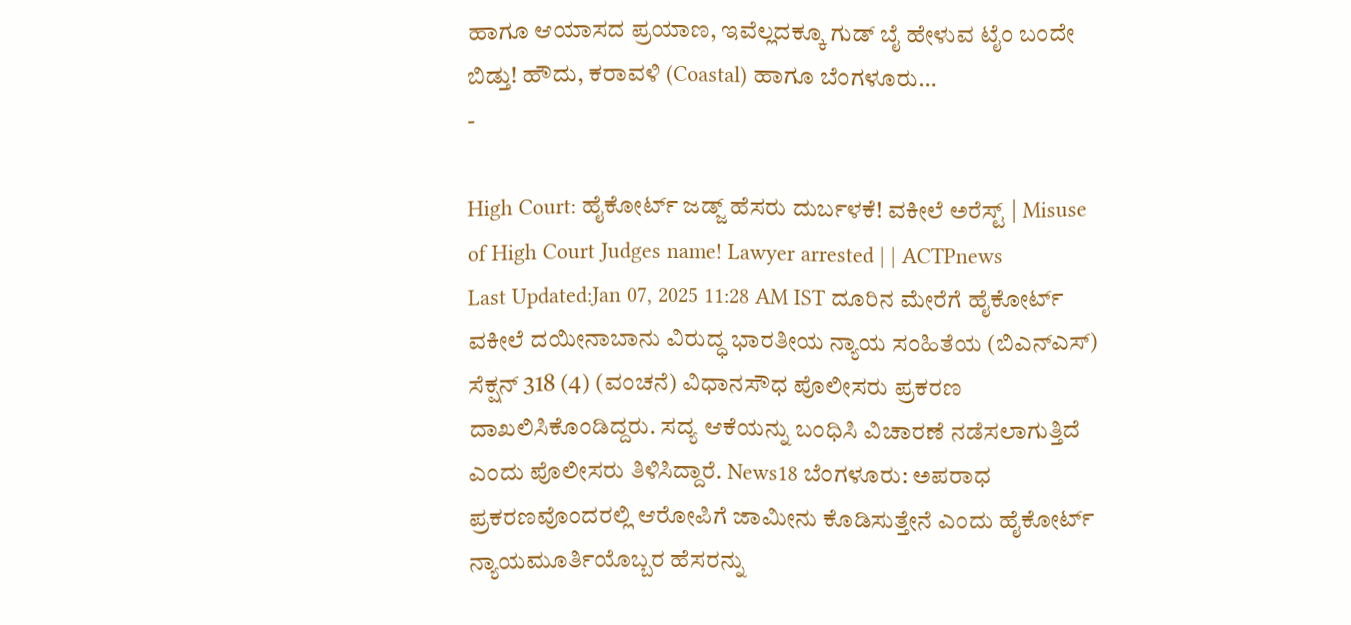ಹಾಗೂ ಆಯಾಸದ ಪ್ರಯಾಣ, ಇವೆಲ್ಲದಕ್ಕೂ ಗುಡ್ ಬೈ ಹೇಳುವ ಟೈಂ ಬಂದೇ ಬಿಡ್ತು! ಹೌದು, ಕರಾವಳಿ (Coastal) ಹಾಗೂ ಬೆಂಗಳೂರು…
-

High Court: ಹೈಕೋರ್ಟ್ ಜಡ್ಜ್ ಹೆಸರು ದುರ್ಬಳಕೆ! ವಕೀಲೆ ಅರೆಸ್ಟ್ | Misuse of High Court Judges name! Lawyer arrested | | ACTPnews
Last Updated:Jan 07, 2025 11:28 AM IST ದೂರಿನ ಮೇರೆಗೆ ಹೈಕೋರ್ಟ್ ವಕೀಲೆ ದಯೀನಾಬಾನು ವಿರುದ್ಧ ಭಾರತೀಯ ನ್ಯಾಯ ಸಂಹಿತೆಯ (ಬಿಎನ್ಎಸ್) ಸೆಕ್ಷನ್ 318 (4) (ವಂಚನೆ) ವಿಧಾನಸೌಧ ಪೊಲೀಸರು ಪ್ರಕರಣ ದಾಖಲಿಸಿಕೊಂಡಿದ್ದರು. ಸದ್ಯ ಆಕೆಯನ್ನು ಬಂಧಿಸಿ ವಿಚಾರಣೆ ನಡೆಸಲಾಗುತ್ತಿದೆ ಎಂದು ಪೊಲೀಸರು ತಿಳಿಸಿದ್ದಾರೆ. News18 ಬೆಂಗಳೂರು: ಅಪರಾಧ ಪ್ರಕರಣವೊಂದರಲ್ಲಿ ಆರೋಪಿಗೆ ಜಾಮೀನು ಕೊಡಿಸುತ್ತೇನೆ ಎಂದು ಹೈಕೋರ್ಟ್ ನ್ಯಾಯಮೂರ್ತಿಯೊಬ್ಬರ ಹೆಸರನ್ನು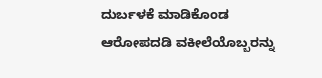ದುರ್ಬಳಕೆ ಮಾಡಿಕೊಂಡ ಆರೋಪದಡಿ ವಕೀಲೆಯೊಬ್ಬರನ್ನು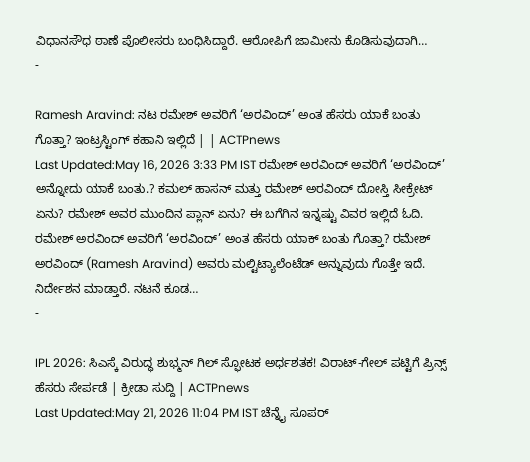ವಿಧಾನಸೌಧ ಠಾಣೆ ಪೊಲೀಸರು ಬಂಧಿಸಿದ್ದಾರೆ. ಆರೋಪಿಗೆ ಜಾಮೀನು ಕೊಡಿಸುವುದಾಗಿ…
-

Ramesh Aravind: ನಟ ರಮೇಶ್ ಅವರಿಗೆ ‘ಅರವಿಂದ್’ ಅಂತ ಹೆಸರು ಯಾಕೆ ಬಂತು ಗೊತ್ತಾ? ಇಂಟ್ರಸ್ಟಿಂಗ್ ಕಹಾನಿ ಇಲ್ಲಿದೆ | | ACTPnews
Last Updated:May 16, 2026 3:33 PM IST ರಮೇಶ್ ಅರವಿಂದ್ ಅವರಿಗೆ ‘ಅರವಿಂದ್’ ಅನ್ನೋದು ಯಾಕೆ ಬಂತು.? ಕಮಲ್ ಹಾಸನ್ ಮತ್ತು ರಮೇಶ್ ಅರವಿಂದ್ ದೋಸ್ತಿ ಸೀಕ್ರೇಟ್ ಏನು? ರಮೇಶ್ ಅವರ ಮುಂದಿನ ಪ್ಲಾನ್ ಏನು? ಈ ಬಗೆಗಿನ ಇನ್ನಷ್ಟು ವಿವರ ಇಲ್ಲಿದೆ ಓದಿ. ರಮೇಶ್ ಅರವಿಂದ್ ಅವರಿಗೆ ‘ಅರವಿಂದ್’ ಅಂತ ಹೆಸರು ಯಾಕ್ ಬಂತು ಗೊತ್ತಾ? ರಮೇಶ್ ಅರವಿಂದ್ (Ramesh Aravind) ಅವರು ಮಲ್ಟಿಟ್ಯಾಲೆಂಟೆಡ್ ಅನ್ನುವುದು ಗೊತ್ತೇ ಇದೆ. ನಿರ್ದೇಶನ ಮಾಡ್ತಾರೆ. ನಟನೆ ಕೂಡ…
-

IPL 2026: ಸಿಎಸ್ಕೆ ವಿರುದ್ಧ ಶುಭ್ಮನ್ ಗಿಲ್ ಸ್ಫೋಟಕ ಅರ್ಧಶತಕ! ವಿರಾಟ್-ಗೇಲ್ ಪಟ್ಟಿಗೆ ಪ್ರಿನ್ಸ್ ಹೆಸರು ಸೇರ್ಪಡೆ | ಕ್ರೀಡಾ ಸುದ್ದಿ | ACTPnews
Last Updated:May 21, 2026 11:04 PM IST ಚೆನ್ನೈ ಸೂಪರ್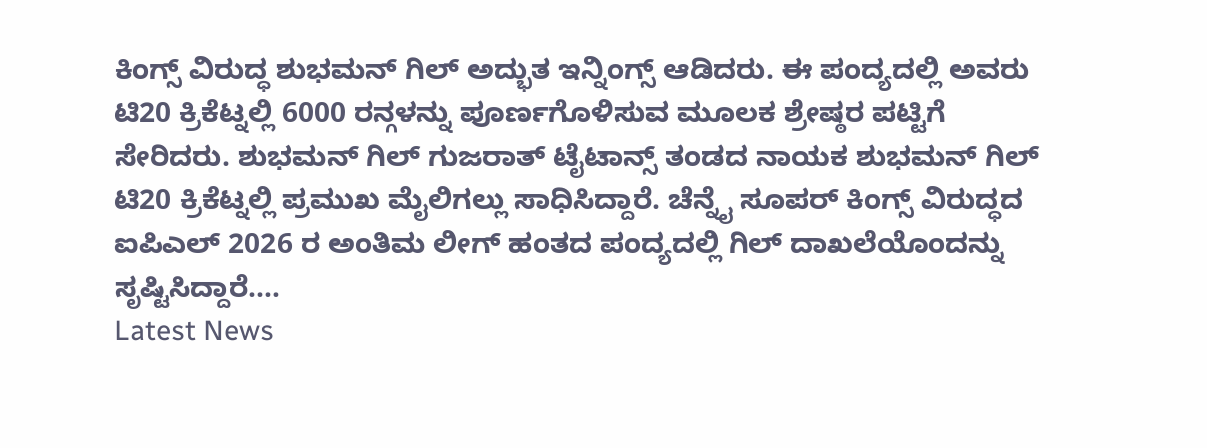ಕಿಂಗ್ಸ್ ವಿರುದ್ಧ ಶುಭಮನ್ ಗಿಲ್ ಅದ್ಭುತ ಇನ್ನಿಂಗ್ಸ್ ಆಡಿದರು. ಈ ಪಂದ್ಯದಲ್ಲಿ ಅವರು ಟಿ20 ಕ್ರಿಕೆಟ್ನಲ್ಲಿ 6000 ರನ್ಗಳನ್ನು ಪೂರ್ಣಗೊಳಿಸುವ ಮೂಲಕ ಶ್ರೇಷ್ಠರ ಪಟ್ಟಿಗೆ ಸೇರಿದರು. ಶುಭಮನ್ ಗಿಲ್ ಗುಜರಾತ್ ಟೈಟಾನ್ಸ್ ತಂಡದ ನಾಯಕ ಶುಭಮನ್ ಗಿಲ್ ಟಿ20 ಕ್ರಿಕೆಟ್ನಲ್ಲಿ ಪ್ರಮುಖ ಮೈಲಿಗಲ್ಲು ಸಾಧಿಸಿದ್ದಾರೆ. ಚೆನ್ನೈ ಸೂಪರ್ ಕಿಂಗ್ಸ್ ವಿರುದ್ಧದ ಐಪಿಎಲ್ 2026 ರ ಅಂತಿಮ ಲೀಗ್ ಹಂತದ ಪಂದ್ಯದಲ್ಲಿ ಗಿಲ್ ದಾಖಲೆಯೊಂದನ್ನು ಸೃಷ್ಟಿಸಿದ್ದಾರೆ.…
Latest News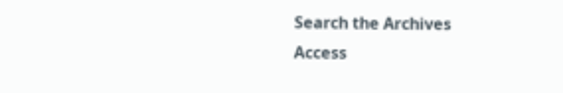Search the Archives
Access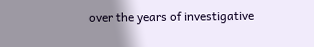over the years of investigative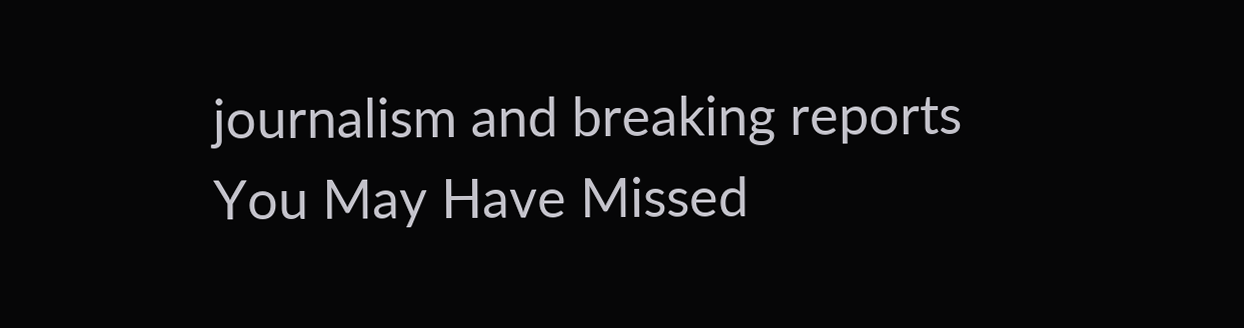journalism and breaking reports
You May Have Missed